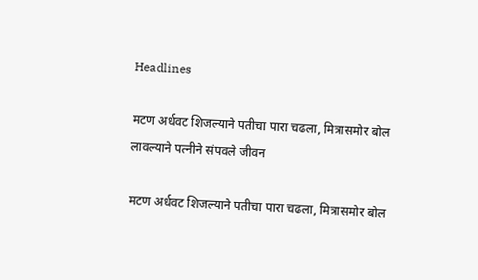Headlines

मटण अर्धवट शिजल्याने पतीचा पारा चढला, मित्रासमोर बोल लावल्याने पत्नीने संपवले जीवन

मटण अर्धवट शिजल्याने पतीचा पारा चढला, मित्रासमोर बोल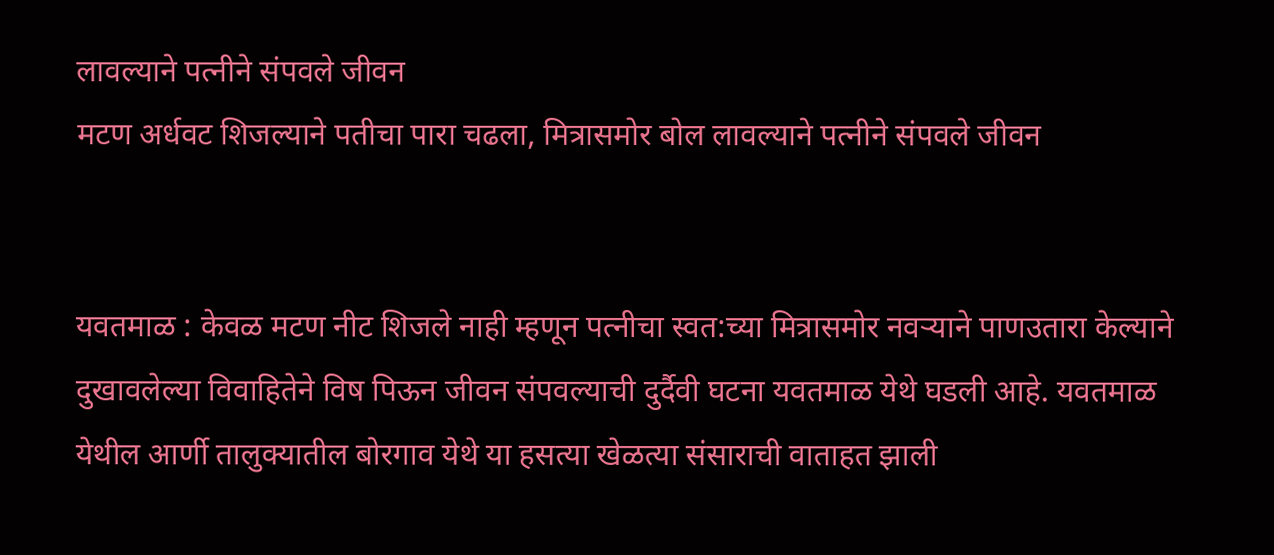लावल्याने पत्नीने संपवले जीवन
मटण अर्धवट शिजल्याने पतीचा पारा चढला, मित्रासमोर बोल लावल्याने पत्नीने संपवले जीवन


यवतमाळ : केवळ मटण नीट शिजले नाही म्हणून पत्नीचा स्वत:च्या मित्रासमोर नवऱ्याने पाणउतारा केल्याने दुखावलेल्या विवाहितेने विष पिऊन जीवन संपवल्याची दुर्दैवी घटना यवतमाळ येथे घडली आहे. यवतमाळ येथील आर्णी तालुक्यातील बोरगाव येथे या हसत्या खेळत्या संसाराची वाताहत झाली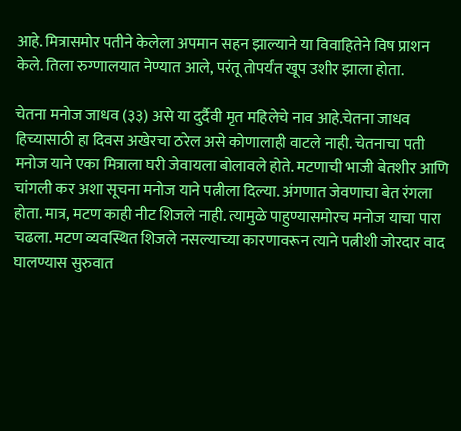आहे. मित्रासमोर पतीने केलेला अपमान सहन झाल्याने या विवाहितेने विष प्राशन केले. तिला रुग्णालयात नेण्यात आले, परंतू तोपर्यंत खूप उशीर झाला होता.

चेतना मनोज जाधव (३३) असे या दुर्दैवी मृत महिलेचे नाव आहे.चेतना जाधव हिच्यासाठी हा दिवस अखेरचा ठरेल असे कोणालाही वाटले नाही. चेतनाचा पती मनोज याने एका मित्राला घरी जेवायला बोलावले होते. मटणाची भाजी बेतशीर आणि चांगली कर अशा सूचना मनोज याने पत्नीला दिल्या. अंगणात जेवणाचा बेत रंगला होता. मात्र, मटण काही नीट शिजले नाही. त्यामुळे पाहुण्यासमोरच मनोज याचा पारा चढला. मटण व्यवस्थित शिजले नसल्याच्या कारणावरून त्याने पत्नीशी जोरदार वाद घालण्यास सुरुवात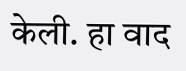केली. हा वाद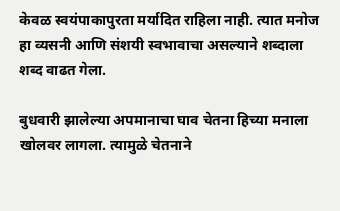केवळ स्वयंपाकापुरता मर्यादित राहिला नाही. त्यात मनोज हा व्यसनी आणि संशयी स्वभावाचा असल्याने शब्दाला शब्द वाढत गेला.

बुधवारी झालेल्या अपमानाचा घाव चेतना हिच्या मनाला खोलवर लागला. त्यामुळे चेतनाने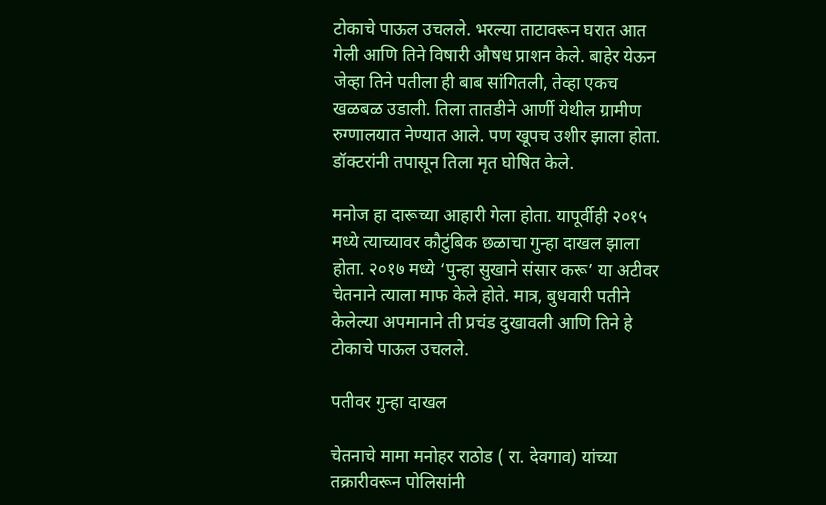टोकाचे पाऊल उचलले. भरल्या ताटावरून घरात आत गेली आणि तिने विषारी औषध प्राशन केले. बाहेर येऊन जेव्हा तिने पतीला ही बाब सांगितली, तेव्हा एकच खळबळ उडाली. तिला तातडीने आर्णी येथील ग्रामीण रुग्णालयात नेण्यात आले. पण खूपच उशीर झाला होता. डॉक्टरांनी तपासून तिला मृत घोषित केले.

मनोज हा दारूच्या आहारी गेला होता. यापूर्वीही २०१५ मध्ये त्याच्यावर कौटुंबिक छळाचा गुन्हा दाखल झाला होता. २०१७ मध्ये ‘पुन्हा सुखाने संसार करू’ या अटीवर चेतनाने त्याला माफ केले होते. मात्र, बुधवारी पतीने केलेल्या अपमानाने ती प्रचंड दुखावली आणि तिने हे टोकाचे पाऊल उचलले.

पतीवर गुन्हा दाखल

चेतनाचे मामा मनोहर राठोड ( रा. देवगाव) यांच्या तक्रारीवरून पोलिसांनी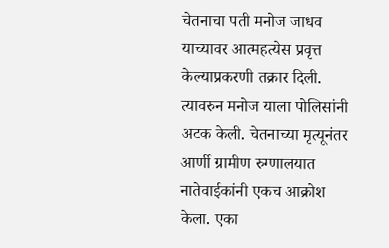चेतनाचा पती मनोज जाधव याच्यावर आत्महत्येस प्रवृत्त केल्याप्रकरणी तक्रार दिली. त्यावरुन मनोज याला पोलिसांनी अटक केली. चेतनाच्या मृत्यूनंतर आर्णी ग्रामीण रुग्णालयात नातेवाईकांनी एकच आक्रोश केला. एका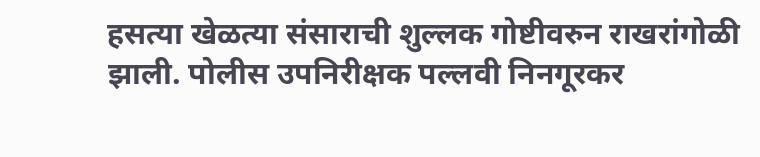हसत्या खेळत्या संसाराची शुल्लक गोष्टीवरुन राखरांगोळी झाली. पोलीस उपनिरीक्षक पल्लवी निनगूरकर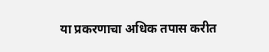या प्रकरणाचा अधिक तपास करीत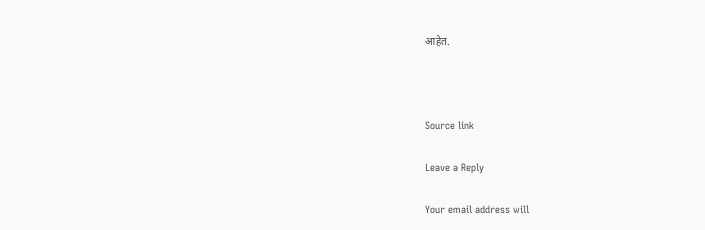आहेत.



Source link

Leave a Reply

Your email address will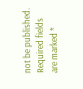not be published. Required fields are marked *